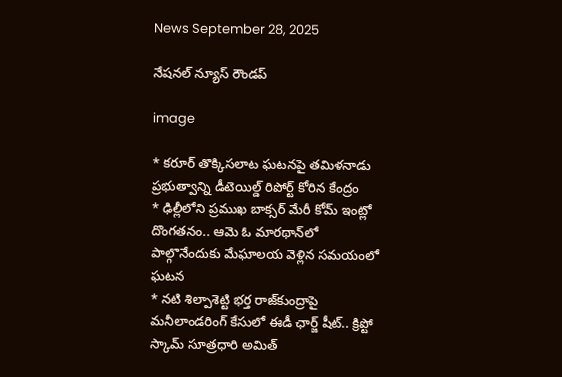News September 28, 2025

నేషనల్ న్యూస్ రౌండప్

image

* కరూర్ తొక్కిసలాట ఘటనపై తమిళనాడు ప్రభుత్వాన్ని డీటెయిల్డ్ రిపోర్ట్ కోరిన కేంద్రం
* ఢిల్లీలోని ప్రముఖ బాక్సర్ మేరీ కోమ్ ఇంట్లో దొంగతనం.. ఆమె ఓ మారథాన్‌లో పాల్గొనేందుకు మేఘాలయ వెళ్లిన సమయంలో ఘటన
* నటి శిల్పాశెట్టి భర్త రాజ్‌కుంద్రాపై మనీలాండరింగ్ కేసులో ఈడీ ఛార్జ్ షీట్.. క్రిప్టో స్కామ్ సూత్రధారి అమిత్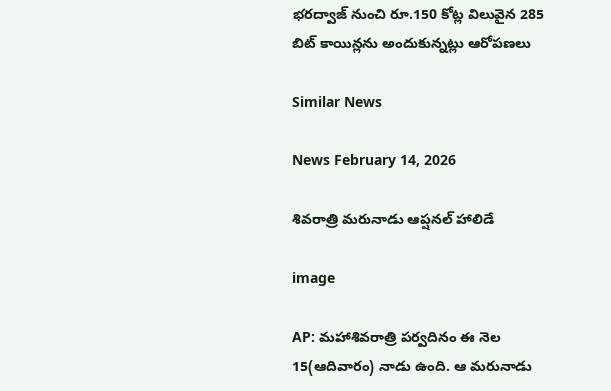భరద్వాజ్ నుంచి రూ.150 కోట్ల విలువైన 285 బిట్ కాయిన్లను అందుకున్నట్లు ఆరోపణలు

Similar News

News February 14, 2026

శివరాత్రి మరునాడు ఆప్షనల్ హాలిడే

image

AP: మహాశివరాత్రి పర్వదినం ఈ నెల 15(ఆదివారం) నాడు ఉంది. ఆ మరునాడు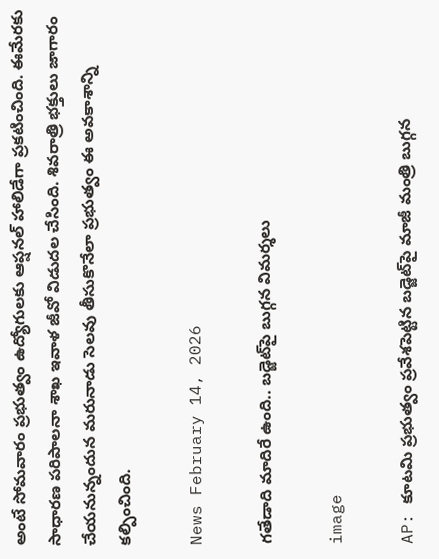అంటే సోమవారం ప్రభుత్వం ఉద్యోగులకు ఆప్షనల్ హాలిడేగా ప్రకటించింది. ఈమేరకు సాధారణ పరిపాలనా శాఖ ఇవాళ జీవో విడుదల చేసింది. శివరాత్రి భక్తులు జాగారం చేయనున్నందున మరునాడు సెలవు తీసుకొనేలా ప్రభుత్వం ఈ అవకాశాన్ని కల్పించింది.

News February 14, 2026

గతేడాది మాదిరే ఉంది.. బడ్జెట్‌పై బుగ్గన విమర్శలు

image

AP: కూటమి ప్రభుత్వం ప్రవేశపెట్టిన బడ్జెట్‌పై మాజీ మంత్రి బుగ్గన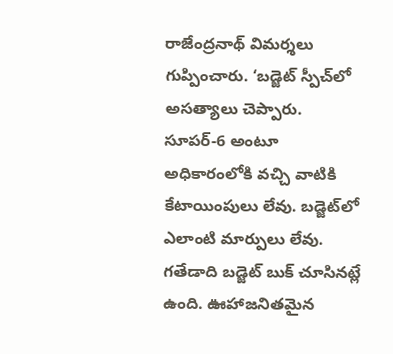రాజేంద్రనాథ్ విమర్శలు గుప్పించారు. ‘బడ్జెట్ స్పీచ్‌లో అసత్యాలు చెప్పారు. సూపర్-6 అంటూ అధికారంలోకి వచ్చి వాటికి కేటాయింపులు లేవు. బడ్జెట్‌లో ఎలాంటి మార్పులు లేవు. గతేడాది బడ్జెట్ బుక్ చూసినట్లే ఉంది. ఊహాజనితమైన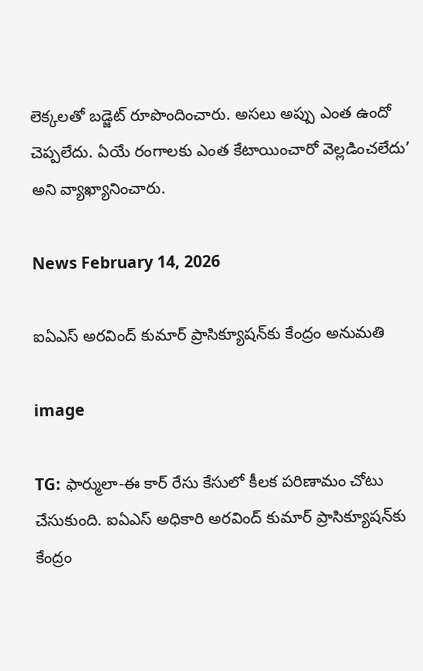లెక్కలతో బడ్జెట్ రూపొందించారు. అసలు అప్పు ఎంత ఉందో చెప్పలేదు. ఏయే రంగాలకు ఎంత కేటాయించారో వెల్లడించలేదు’ అని వ్యాఖ్యానించారు.

News February 14, 2026

ఐఏఎస్ అరవింద్ కుమార్ ప్రాసిక్యూషన్‌కు కేంద్రం అనుమతి

image

TG: ఫార్ములా-ఈ కార్ రేసు కేసులో కీలక పరిణామం చోటు చేసుకుంది. ఐఏఎస్ అధికారి అరవింద్ కుమార్ ప్రాసిక్యూషన్‌కు కేంద్రం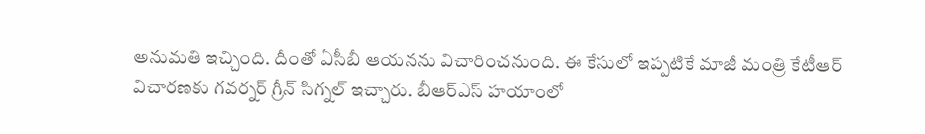అనుమతి ఇచ్చింది. దీంతో ఏసీబీ ఆయనను విచారించనుంది. ఈ కేసులో ఇప్పటికే మాజీ మంత్రి కేటీఆర్ విచారణకు గవర్నర్ గ్రీన్ సిగ్నల్ ఇచ్చారు. బీఆర్ఎస్ హయాంలో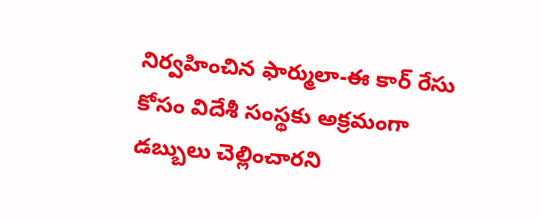నిర్వహించిన ఫార్ములా-ఈ కార్ రేసు కోసం విదేశీ సంస్థకు అక్రమంగా డబ్బులు చెల్లించారని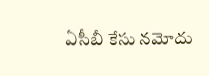ఏసీబీ కేసు నమోదు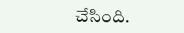చేసింది.